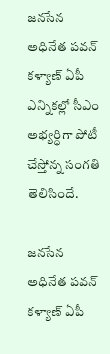జనసేన అధినేత పవన్ కళ్యాణ్ ఏపీ ఎన్నికల్లో సీఎం అభ్యర్ధిగా పోటీ చేస్తోన్న సంగతి తెలిసిందే.

జనసేన అధినేత పవన్ కళ్యాణ్ ఏపీ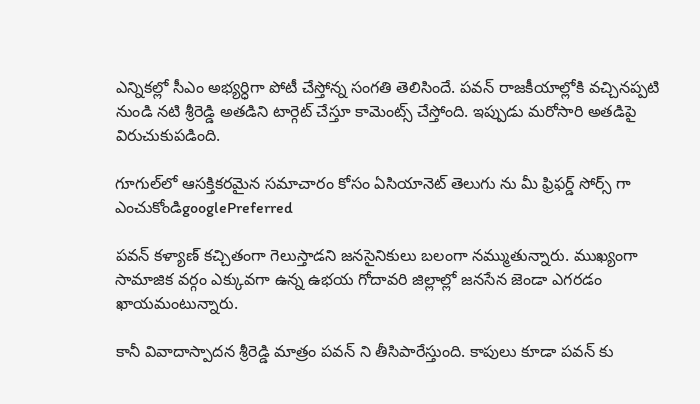ఎన్నికల్లో సీఎం అభ్యర్ధిగా పోటీ చేస్తోన్న సంగతి తెలిసిందే. పవన్ రాజకీయాల్లోకి వచ్చినప్పటి నుండి నటి శ్రీరెడ్డి అతడిని టార్గెట్ చేస్తూ కామెంట్స్ చేస్తోంది. ఇప్పుడు మరోసారి అతడిపై విరుచుకుపడింది.

గూగుల్‌లో ఆసక్తికరమైన సమాచారం కోసం ఏసియానెట్ తెలుగు ను మీ ఫ్రిఫర్డ్ సోర్స్ గా ఎంచుకోండిgooglePreferred

పవన్ కళ్యాణ్ కచ్చితంగా గెలుస్తాడని జనసైనికులు బలంగా నమ్ముతున్నారు. ముఖ్యంగా సామాజిక వర్గం ఎక్కువగా ఉన్న ఉభయ గోదావరి జిల్లాల్లో జనసేన జెండా ఎగరడం ఖాయమంటున్నారు.

కానీ వివాదాస్పాదన శ్రీరెడ్డి మాత్రం పవన్ ని తీసిపారేస్తుంది. కాపులు కూడా పవన్ కు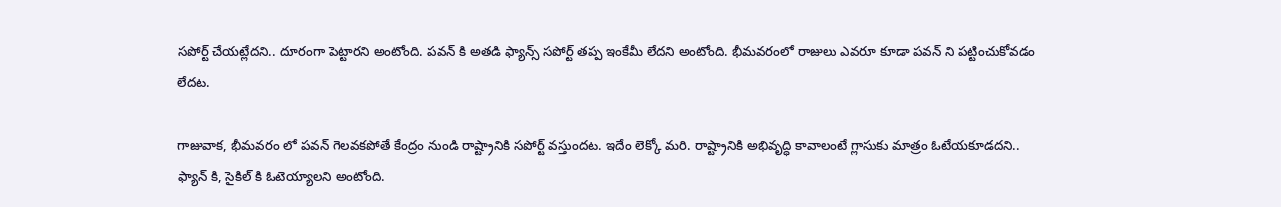సపోర్ట్ చేయట్లేదని.. దూరంగా పెట్టారని అంటోంది. పవన్ కి అతడి ఫ్యాన్స్ సపోర్ట్ తప్ప ఇంకేమీ లేదని అంటోంది. భీమవరంలో రాజులు ఎవరూ కూడా పవన్ ని పట్టించుకోవడం లేదట.

గాజువాక, భీమవరం లో పవన్ గెలవకపోతే కేంద్రం నుండి రాష్ట్రానికి సపోర్ట్ వస్తుందట. ఇదేం లెక్కో మరి. రాష్ట్రానికి అభివృద్ధి కావాలంటే గ్లాసుకు మాత్రం ఓటేయకూడదని.. ఫ్యాన్ కి, సైకిల్ కి ఓటెయ్యాలని అంటోంది.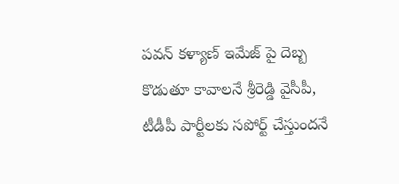పవన్ కళ్యాణ్ ఇమేజ్ పై దెబ్బ కొడుతూ కావాలనే శ్రీరెడ్డి వైసీపీ, టీడీపీ పార్టీలకు సపోర్ట్ చేస్తుందనే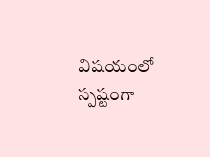విషయంలో స్పష్టంగా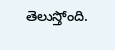తెలుస్తోంది.